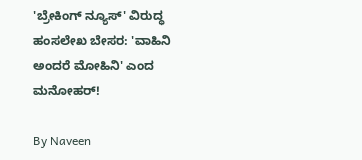'ಬ್ರೇಕಿಂಗ್ ನ್ಯೂಸ್' ವಿರುದ್ಧ ಹಂಸಲೇಖ ಬೇಸರ: 'ವಾಹಿನಿ ಅಂದರೆ ಮೋಹಿನಿ' ಎಂದ ಮನೋಹರ್!

By Naveen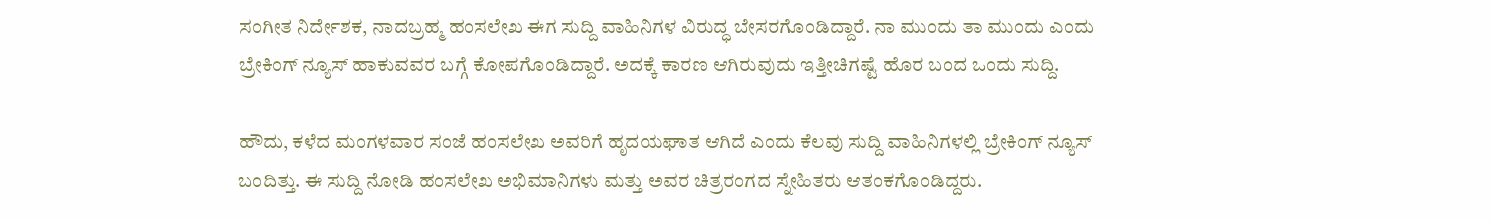ಸಂಗೀತ ನಿರ್ದೇಶಕ, ನಾದಬ್ರಹ್ಮ ಹಂಸಲೇಖ ಈಗ ಸುದ್ದಿ ವಾಹಿನಿಗಳ ವಿರುದ್ಧ ಬೇಸರಗೊಂಡಿದ್ದಾರೆ. ನಾ ಮುಂದು ತಾ ಮುಂದು ಎಂದು ಬ್ರೇಕಿಂಗ್ ನ್ಯೂಸ್ ಹಾಕುವವರ ಬಗ್ಗೆ ಕೋಪಗೊಂಡಿದ್ದಾರೆ. ಅದಕ್ಕೆ ಕಾರಣ ಆಗಿರುವುದು ಇತ್ತೀಚಿಗಷ್ಟೆ ಹೊರ ಬಂದ ಒಂದು ಸುದ್ದಿ.

ಹೌದು, ಕಳೆದ ಮಂಗಳವಾರ ಸಂಜೆ ಹಂಸಲೇಖ ಅವರಿಗೆ ಹೃದಯಘಾತ ಆಗಿದೆ ಎಂದು ಕೆಲವು ಸುದ್ದಿ ವಾಹಿನಿಗಳಲ್ಲಿ ಬ್ರೇಕಿಂಗ್ ನ್ಯೂಸ್ ಬಂದಿತ್ತು. ಈ ಸುದ್ದಿ ನೋಡಿ ಹಂಸಲೇಖ ಅಭಿಮಾನಿಗಳು ಮತ್ತು ಅವರ ಚಿತ್ರರಂಗದ ಸ್ನೇಹಿತರು ಆತಂಕಗೊಂಡಿದ್ದರು.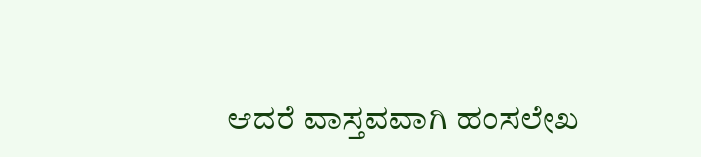ಆದರೆ ವಾಸ್ತವವಾಗಿ ಹಂಸಲೇಖ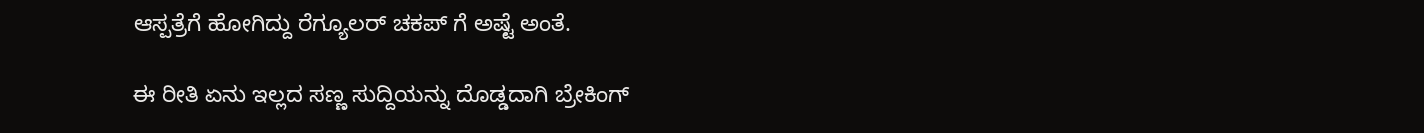ಆಸ್ಪತ್ರೆಗೆ ಹೋಗಿದ್ದು ರೆಗ್ಯೂಲರ್ ಚಕಪ್ ಗೆ ಅಷ್ಟೆ ಅಂತೆ.

ಈ ರೀತಿ ಏನು ಇಲ್ಲದ ಸಣ್ಣ ಸುದ್ದಿಯನ್ನು ದೊಡ್ಡದಾಗಿ ಬ್ರೇಕಿಂಗ್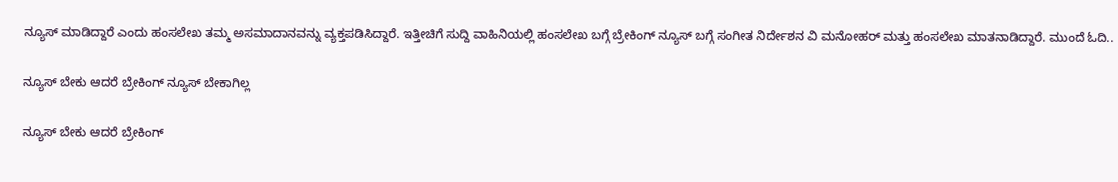ನ್ಯೂಸ್ ಮಾಡಿದ್ದಾರೆ ಎಂದು ಹಂಸಲೇಖ ತಮ್ಮ ಅಸಮಾದಾನವನ್ನು ವ್ಯಕ್ತಪಡಿಸಿದ್ದಾರೆ. ಇತ್ತೀಚಿಗೆ ಸುದ್ದಿ ವಾಹಿನಿಯಲ್ಲಿ ಹಂಸಲೇಖ ಬಗ್ಗೆ ಬ್ರೇಕಿಂಗ್ ನ್ಯೂಸ್ ಬಗ್ಗೆ ಸಂಗೀತ ನಿರ್ದೇಶನ ವಿ ಮನೋಹರ್ ಮತ್ತು ಹಂಸಲೇಖ ಮಾತನಾಡಿದ್ದಾರೆ. ಮುಂದೆ ಓದಿ..

ನ್ಯೂಸ್ ಬೇಕು ಆದರೆ ಬ್ರೇಕಿಂಗ್ ನ್ಯೂಸ್ ಬೇಕಾಗಿಲ್ಲ

ನ್ಯೂಸ್ ಬೇಕು ಆದರೆ ಬ್ರೇಕಿಂಗ್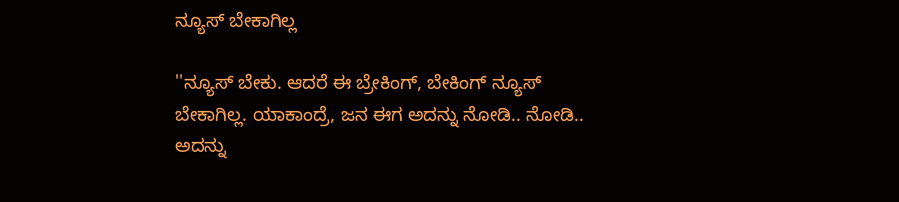ನ್ಯೂಸ್ ಬೇಕಾಗಿಲ್ಲ

''ನ್ಯೂಸ್ ಬೇಕು. ಆದರೆ ಈ ಬ್ರೇಕಿಂಗ್, ಬೇಕಿಂಗ್ ನ್ಯೂಸ್ ಬೇಕಾಗಿಲ್ಲ. ಯಾಕಾಂದ್ರೆ, ಜನ ಈಗ ಅದನ್ನು ನೋಡಿ.. ನೋಡಿ.. ಅದನ್ನು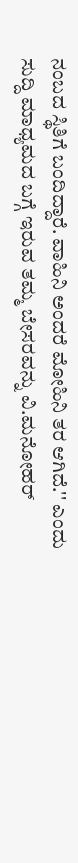ನಂಬದ ಸ್ಥಿತಿಗೆ ಬಂದಿದ್ದಾರೆ. ವಾಹಿನಿ ಅಂದರೆ ಮೋಹಿನಿ ತರ ಆಗಿದೆ.'' ಎಂದು ಸುದ್ದಿ ಮಾಧ್ಯಮದ ಬಗ್ಗೆ ಇರುವ ತಮ್ಮ ಬೇಸರವನ್ನು ವಿ.ಮನೋಹರ್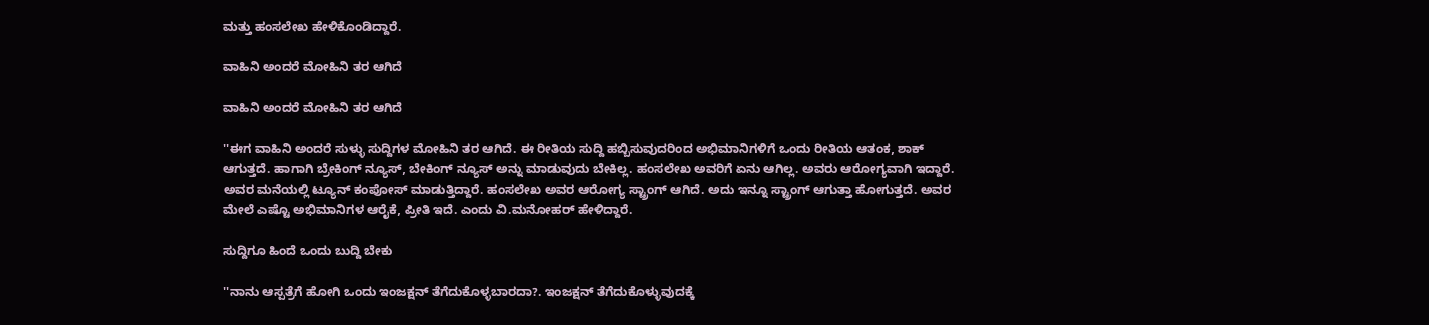ಮತ್ತು ಹಂಸಲೇಖ ಹೇಳಿಕೊಂಡಿದ್ದಾರೆ.

ವಾಹಿನಿ ಅಂದರೆ ಮೋಹಿನಿ ತರ ಆಗಿದೆ

ವಾಹಿನಿ ಅಂದರೆ ಮೋಹಿನಿ ತರ ಆಗಿದೆ

''ಈಗ ವಾಹಿನಿ ಅಂದರೆ ಸುಳ್ಳು ಸುದ್ದಿಗಳ ಮೋಹಿನಿ ತರ ಆಗಿದೆ. ಈ ರೀತಿಯ ಸುದ್ದಿ ಹಬ್ಬಿಸುವುದರಿಂದ ಅಭಿಮಾನಿಗಳಿಗೆ ಒಂದು ರೀತಿಯ ಆತಂಕ, ಶಾಕ್ ಆಗುತ್ತದೆ. ಹಾಗಾಗಿ ಬ್ರೇಕಿಂಗ್ ನ್ಯೂಸ್, ಬೇಕಿಂಗ್ ನ್ಯೂಸ್ ಅನ್ನು ಮಾಡುವುದು ಬೇಕಿಲ್ಲ. ಹಂಸಲೇಖ ಅವರಿಗೆ ಏನು ಆಗಿಲ್ಲ. ಅವರು ಆರೋಗ್ಯವಾಗಿ ಇದ್ದಾರೆ. ಅವರ ಮನೆಯಲ್ಲಿ ಟ್ಯೂನ್ ಕಂಪೋಸ್ ಮಾಡುತ್ತಿದ್ದಾರೆ. ಹಂಸಲೇಖ ಅವರ ಆರೋಗ್ಯ ಸ್ಟ್ರಾಂಗ್ ಆಗಿದೆ. ಅದು ಇನ್ನೂ ಸ್ಟ್ರಾಂಗ್ ಆಗುತ್ತಾ ಹೋಗುತ್ತದೆ. ಅವರ ಮೇಲೆ ಎಷ್ಟೊ ಅಭಿಮಾನಿಗಳ ಆರೈಕೆ, ಪ್ರೀತಿ ಇದೆ. ಎಂದು ವಿ.ಮನೋಹರ್ ಹೇಳಿದ್ದಾರೆ.

ಸುದ್ದಿಗೂ ಹಿಂದೆ ಒಂದು ಬುದ್ದಿ ಬೇಕು

''ನಾನು ಆಸ್ಪತ್ರೆಗೆ ಹೋಗಿ ಒಂದು ಇಂಜಕ್ಷನ್ ತೆಗೆದುಕೊಳ್ಳಬಾರದಾ?. ಇಂಜಕ್ಷನ್ ತೆಗೆದುಕೊಳ್ಳುವುದಕ್ಕೆ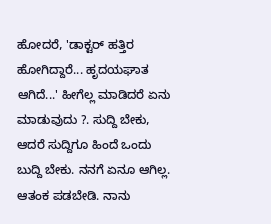ಹೋದರೆ, 'ಡಾಕ್ಟರ್ ಹತ್ತಿರ ಹೋಗಿದ್ದಾರೆ... ಹೃದಯಘಾತ ಆಗಿದೆ...' ಹೀಗೆಲ್ಲ ಮಾಡಿದರೆ ಏನು ಮಾಡುವುದು ?. ಸುದ್ದಿ ಬೇಕು, ಆದರೆ ಸುದ್ದಿಗೂ ಹಿಂದೆ ಒಂದು ಬುದ್ದಿ ಬೇಕು. ನನಗೆ ಏನೂ ಆಗಿಲ್ಲ. ಆತಂಕ ಪಡಬೇಡಿ. ನಾನು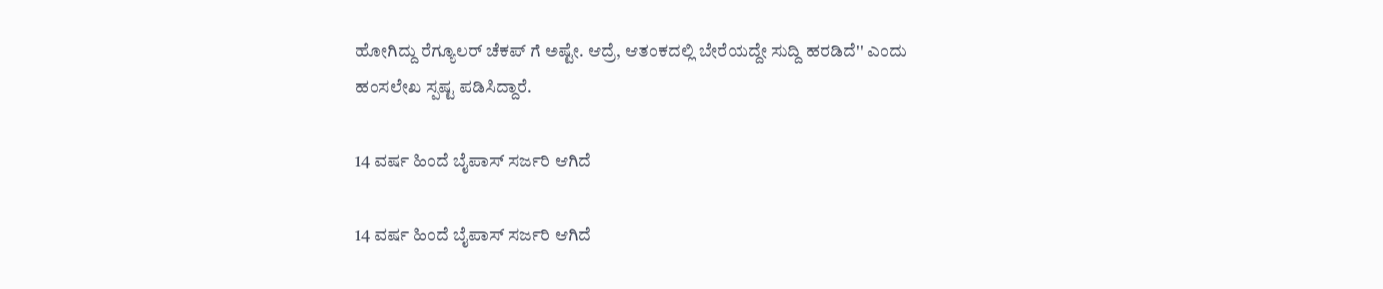ಹೋಗಿದ್ದು ರೆಗ್ಯೂಲರ್ ಚೆಕಪ್ ಗೆ ಅಷ್ಟೇ. ಆದ್ರೆ, ಆತಂಕದಲ್ಲಿ ಬೇರೆಯದ್ದೇ ಸುದ್ದಿ ಹರಡಿದೆ'' ಎಂದು ಹಂಸಲೇಖ ಸ್ಪಷ್ಟ ಪಡಿಸಿದ್ದಾರೆ.

14 ವರ್ಷ ಹಿಂದೆ ಬೈಪಾಸ್ ಸರ್ಜರಿ ಆಗಿದೆ

14 ವರ್ಷ ಹಿಂದೆ ಬೈಪಾಸ್ ಸರ್ಜರಿ ಆಗಿದೆ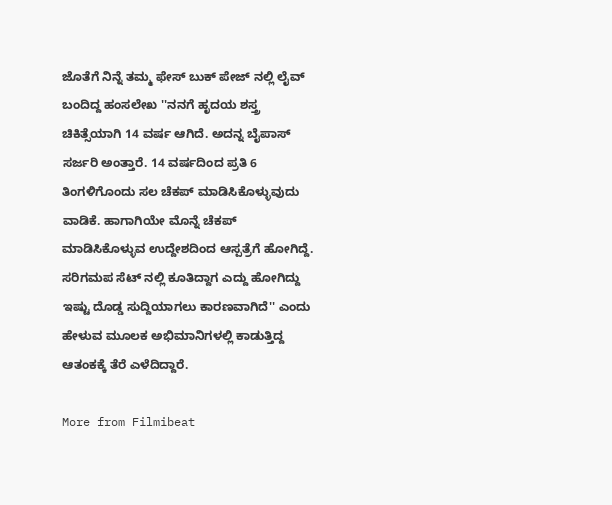ಜೊತೆಗೆ ನಿನ್ನೆ ತಮ್ಮ ಫೇಸ್ ಬುಕ್ ಪೇಜ್ ನಲ್ಲಿ ಲೈವ್ ಬಂದಿದ್ದ ಹಂಸಲೇಖ ''ನನಗೆ ಹೃದಯ ಶಸ್ತ್ರ ಚಿಕಿತ್ಸೆಯಾಗಿ 14 ವರ್ಷ ಆಗಿದೆ. ಅದನ್ನ ಬೈಪಾಸ್ ಸರ್ಜರಿ ಅಂತ್ತಾರೆ. 14 ವರ್ಷದಿಂದ ಪ್ರತಿ 6 ತಿಂಗಳಿಗೊಂದು ಸಲ ಚೆಕಪ್ ಮಾಡಿಸಿಕೊಳ್ಳುವುದು ವಾಡಿಕೆ. ಹಾಗಾಗಿಯೇ ಮೊನ್ನೆ ಚೆಕಪ್ ಮಾಡಿಸಿಕೊಳ್ಳುವ ಉದ್ದೇಶದಿಂದ ಆಸ್ಪತ್ರೆಗೆ ಹೋಗಿದ್ದೆ. ಸರಿಗಮಪ ಸೆಟ್ ನಲ್ಲಿ ಕೂತಿದ್ದಾಗ ಎದ್ದು ಹೋಗಿದ್ದು ಇಷ್ಟು ದೊಡ್ಡ ಸುದ್ದಿಯಾಗಲು ಕಾರಣವಾಗಿದೆ'' ಎಂದು ಹೇಳುವ ಮೂಲಕ ಅಭಿಮಾನಿಗಳಲ್ಲಿ ಕಾಡುತ್ತಿದ್ದ ಆತಂಕಕ್ಕೆ ತೆರೆ ಎಳೆದಿದ್ದಾರೆ.

More from Filmibeat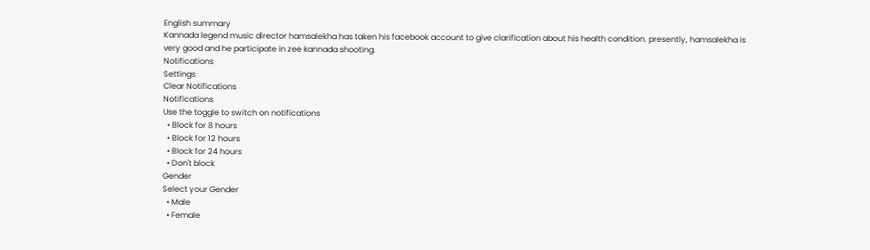English summary
Kannada legend music director hamsalekha has taken his facebook account to give clarification about his health condition. presently, hamsalekha is very good and he participate in zee kannada shooting.
Notifications
Settings
Clear Notifications
Notifications
Use the toggle to switch on notifications
  • Block for 8 hours
  • Block for 12 hours
  • Block for 24 hours
  • Don't block
Gender
Select your Gender
  • Male
  • Female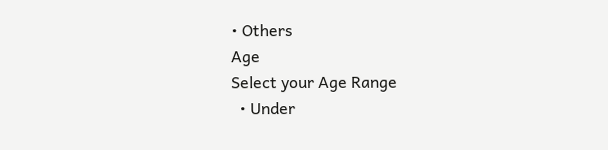• Others
Age
Select your Age Range
  • Under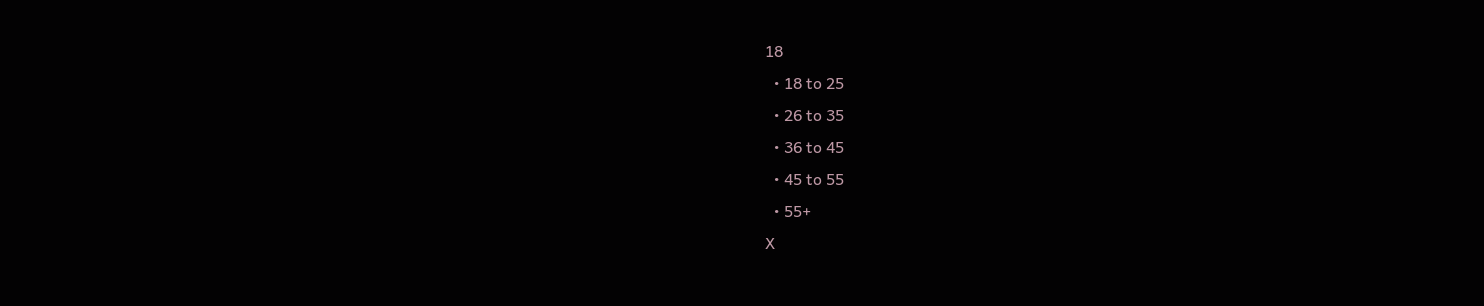18
  • 18 to 25
  • 26 to 35
  • 36 to 45
  • 45 to 55
  • 55+
X